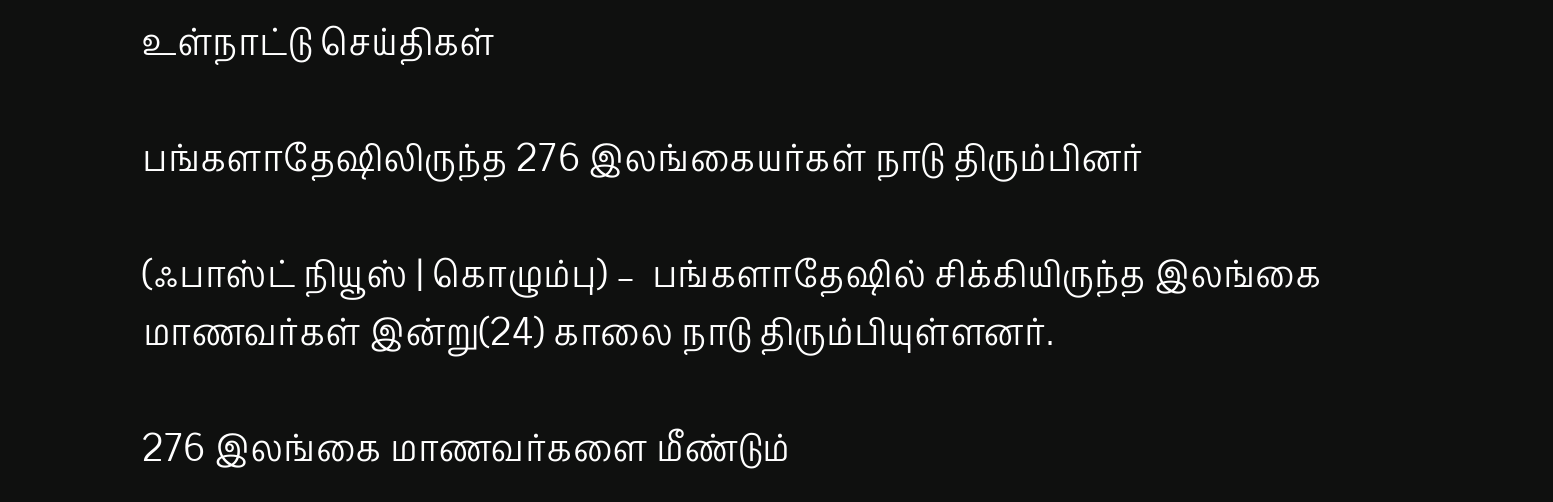உள்நாட்டு செய்திகள்

பங்களாதேஷிலிருந்த 276 இலங்கையர்கள் நாடு திரும்பினர்

(ஃபாஸ்ட் நியூஸ் | கொழும்பு) –  பங்களாதேஷில் சிக்கியிருந்த இலங்கை மாணவர்கள் இன்று(24) காலை நாடு திரும்பியுள்ளனர்.

276 இலங்கை மாணவர்களை மீண்டும்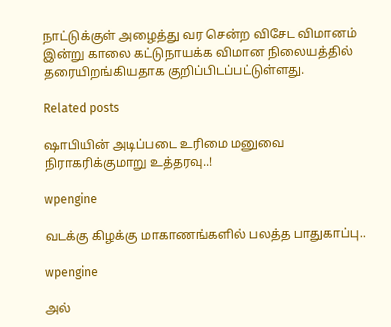நாட்டுக்குள் அழைத்து வர சென்ற விசேட விமானம் இன்று காலை கட்டுநாயக்க விமான நிலையத்தில் தரையிறங்கியதாக குறிப்பிடப்பட்டுள்ளது.

Related posts

ஷாபியின் அடிப்படை உரிமை மனுவை நிராகரிக்குமாறு உத்தரவு..!

wpengine

வடக்கு கிழக்கு மாகாணங்களில் பலத்த பாதுகாப்பு..

wpengine

அல்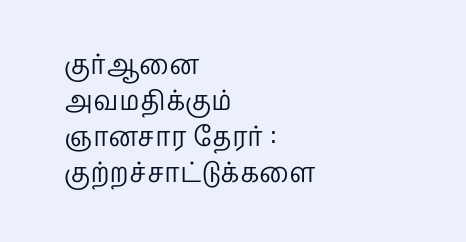குர்ஆனை அவமதிக்கும் ஞானசார தேரர் : குற்றச்சாட்டுக்களை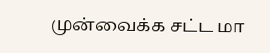முன்வைக்க சட்ட மா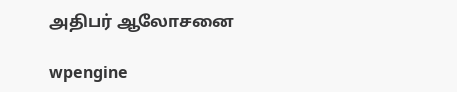அதிபர் ஆலோசனை

wpengine